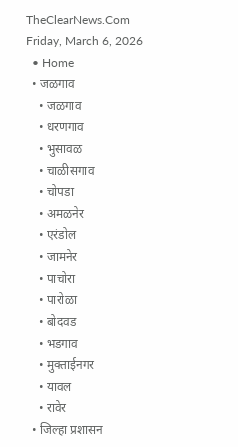TheClearNews.Com
Friday, March 6, 2026
  • Home
  • जळगाव
    • जळगाव
    • धरणगाव
    • भुसावळ
    • चाळीसगाव
    • चोपडा
    • अमळनेर
    • एरंडोल
    • जामनेर
    • पाचोरा
    • पारोळा
    • बोदवड
    • भडगाव
    • मुक्ताईनगर
    • यावल
    • रावेर
  • जिल्हा प्रशासन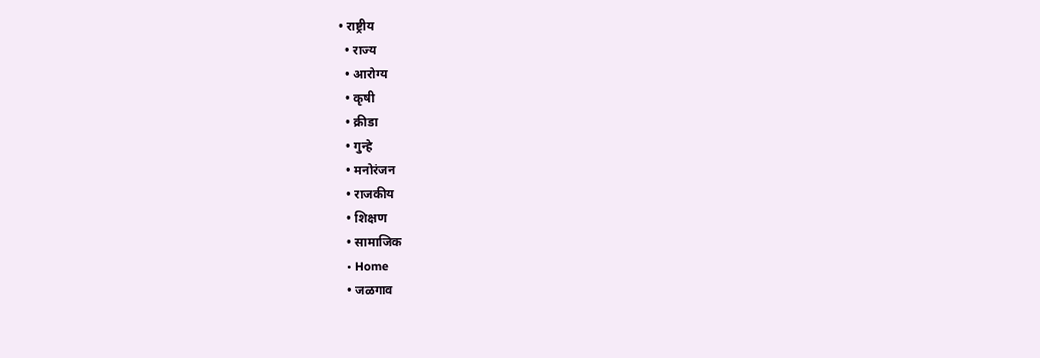• राष्ट्रीय
  • राज्य
  • आरोग्य
  • कृषी
  • क्रीडा
  • गुन्हे
  • मनोरंजन
  • राजकीय
  • शिक्षण
  • सामाजिक
  • Home
  • जळगाव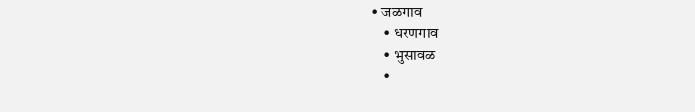• जळगाव
    • धरणगाव
    • भुसावळ
    •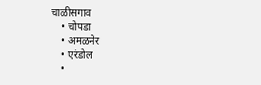चाळीसगाव
    • चोपडा
    • अमळनेर
    • एरंडोल
    •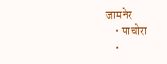जामनेर
    • पाचोरा
    •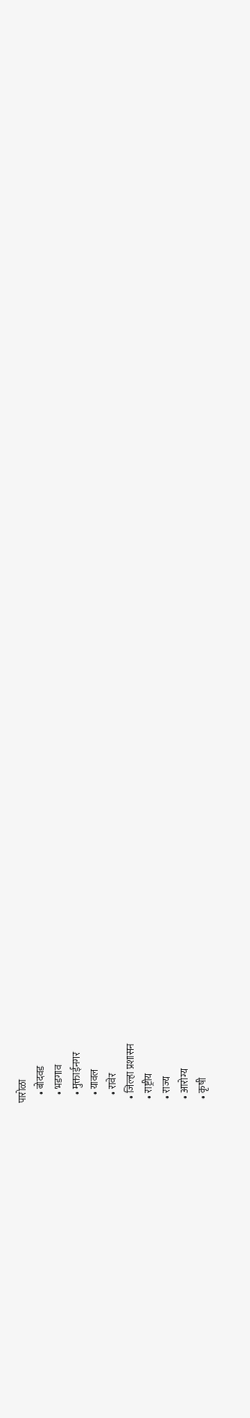पारोळा
    • बोदवड
    • भडगाव
    • मुक्ताईनगर
    • यावल
    • रावेर
  • जिल्हा प्रशासन
  • राष्ट्रीय
  • राज्य
  • आरोग्य
  • कृषी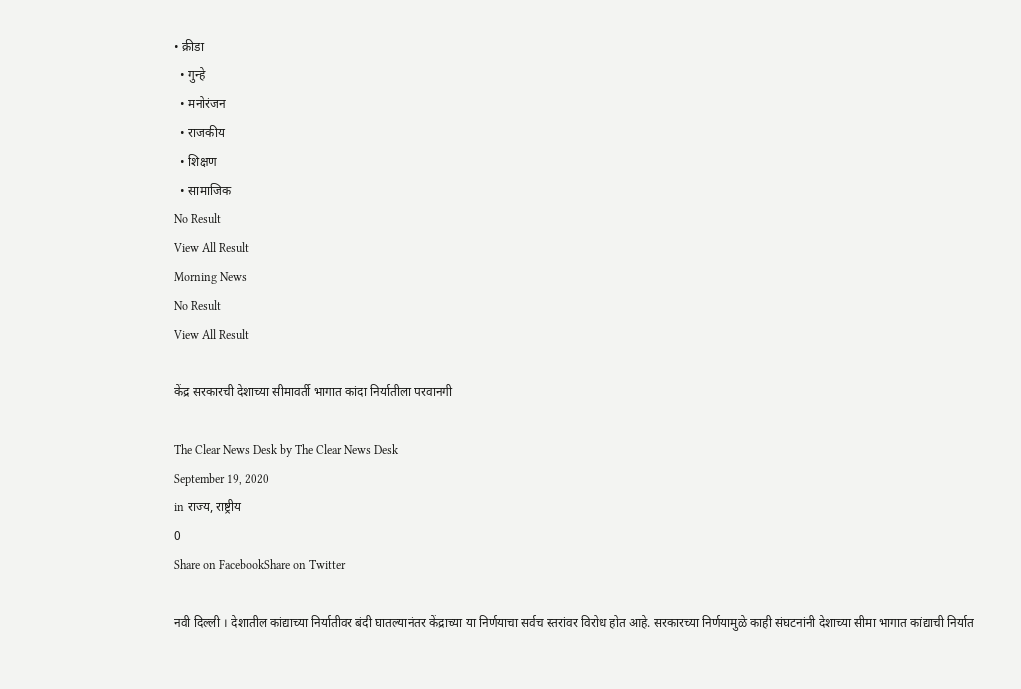• क्रीडा
  • गुन्हे
  • मनोरंजन
  • राजकीय
  • शिक्षण
  • सामाजिक
No Result
View All Result
Morning News
No Result
View All Result

केंद्र सरकारची देशाच्या सीमावर्ती भागात कांदा निर्यातीला परवानगी

The Clear News Desk by The Clear News Desk
September 19, 2020
in राज्य, राष्ट्रीय
0
Share on FacebookShare on Twitter

नवी दिल्ली । देशातील कांद्याच्या निर्यातीवर बंदी घातल्यानंतर केंद्राच्या या निर्णयाचा सर्वच स्तरांवर विरोध होत आहे. सरकारच्या निर्णयामुळे काही संघटनांनी देशाच्या सीमा भागात कांद्याची निर्यात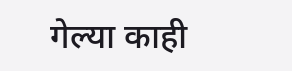गेल्या काही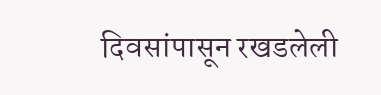दिवसांपासून रखडलेली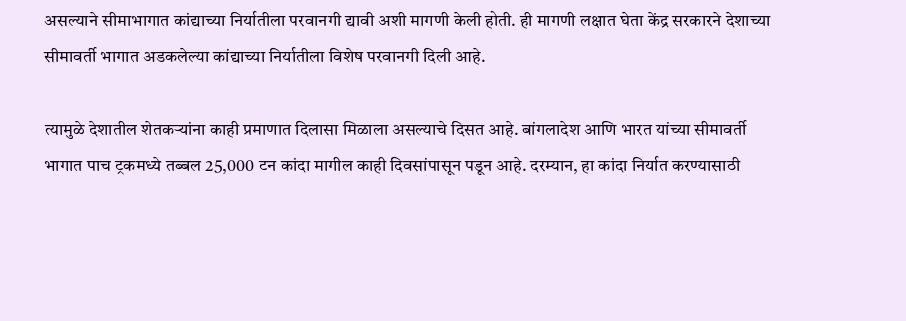असल्याने सीमाभागात कांद्याच्या निर्यातीला परवानगी द्यावी अशी मागणी केली होती. ही मागणी लक्षात घेता केंद्र सरकारने देशाच्या सीमावर्ती भागात अडकलेल्या कांद्याच्या निर्यातीला विशेष परवानगी दिली आहे.

त्यामुळे देशातील शेतकऱ्यांना काही प्रमाणात दिलासा मिळाला असल्याचे दिसत आहे. बांगलादेश आणि भारत यांच्या सीमावर्ती भागात पाच ट्रकमध्ये तब्बल 25,000 टन कांदा मागील काही दिवसांपासून पडून आहे. दरम्यान, हा कांदा निर्यात करण्यासाठी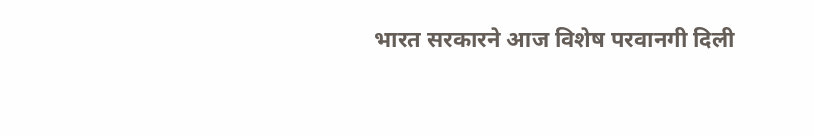भारत सरकारने आज विशेष परवानगी दिली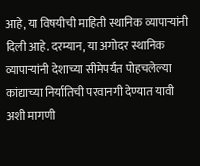आहे, या विषयीची माहिती स्थानिक व्यापाऱ्यांनी दिली आहे. दरम्यान, या अगोदर स्थानिक व्यापाऱ्यांनी देशाच्या सीमेपर्यंत पोहचलेल्या कांद्याच्या निर्यातिची परवानगी देण्यात यावी अशी मागणी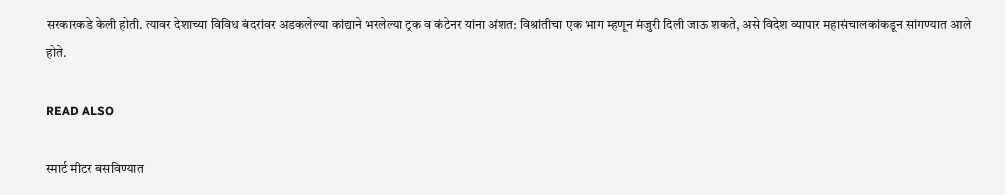सरकारकडे केली होती. त्यावर देशाच्या विविध बंदरांवर अडकलेल्या कांद्याने भरलेल्या ट्रक व कंटेनर यांना अंशत: विश्रांतीचा एक भाग म्हणून मंजुरी दिली जाऊ शकते, असे विदेश व्यापार महासंचालकांकडून सांगण्यात आले होते.

READ ALSO

स्मार्ट मीटर बसविण्यात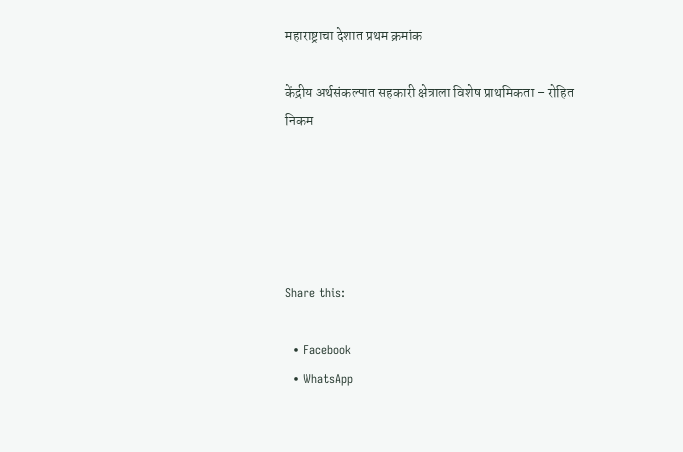महाराष्ट्राचा देशात प्रथम क्रमांक

केंद्रीय अर्थसंकल्पात सहकारी क्षेत्राला विशेष प्राथमिकता – रोहित निकम





Share this:

  • Facebook
  • WhatsApp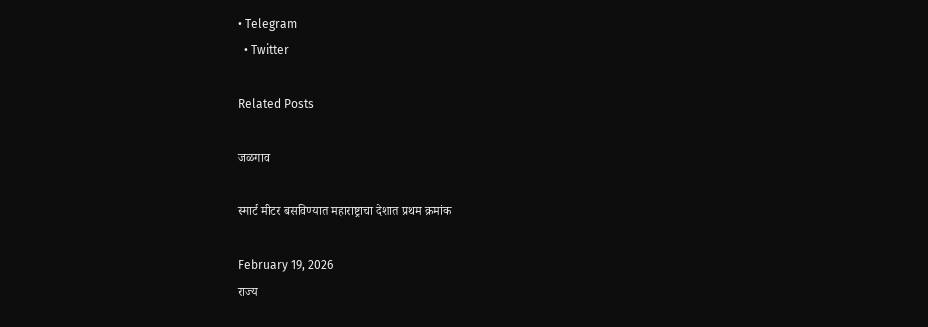• Telegram
  • Twitter

Related Posts

जळगाव

स्मार्ट मीटर बसविण्यात महाराष्ट्राचा देशात प्रथम क्रमांक

February 19, 2026
राज्य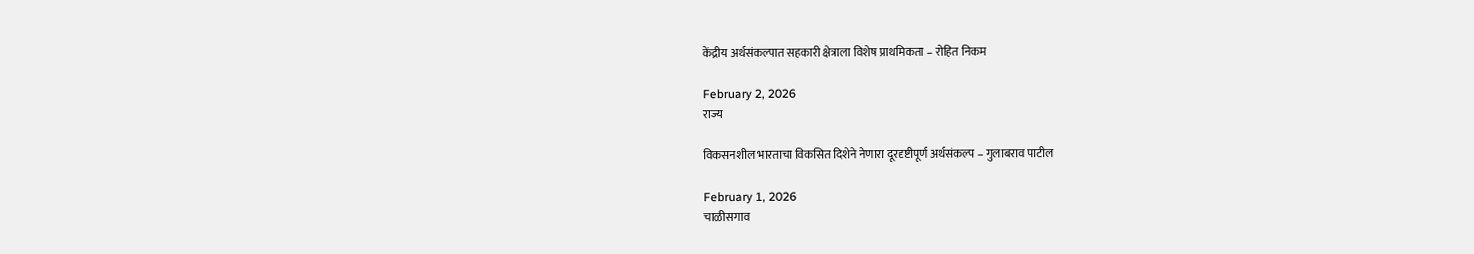केंद्रीय अर्थसंकल्पात सहकारी क्षेत्राला विशेष प्राथमिकता – रोहित निकम

February 2, 2026
राज्य

विकसनशील भारताचा विकसित दिशेने नेणारा दूरदृष्टीपूर्ण अर्थसंकल्प – गुलाबराव पाटील

February 1, 2026
चाळीसगाव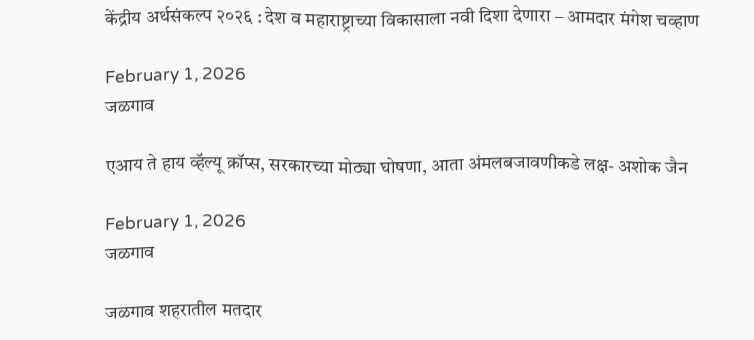केंद्रीय अर्थसंकल्प २०२६ : देश व महाराष्ट्राच्या विकासाला नवी दिशा देणारा – आमदार मंगेश चव्हाण

February 1, 2026
जळगाव

एआय ते हाय व्हॅल्यू क्रॉप्स, सरकारच्या मोठ्या घोषणा, आता अंमलबजावणीकडे लक्ष- अशोक जैन

February 1, 2026
जळगाव

जळगाव शहरातील मतदार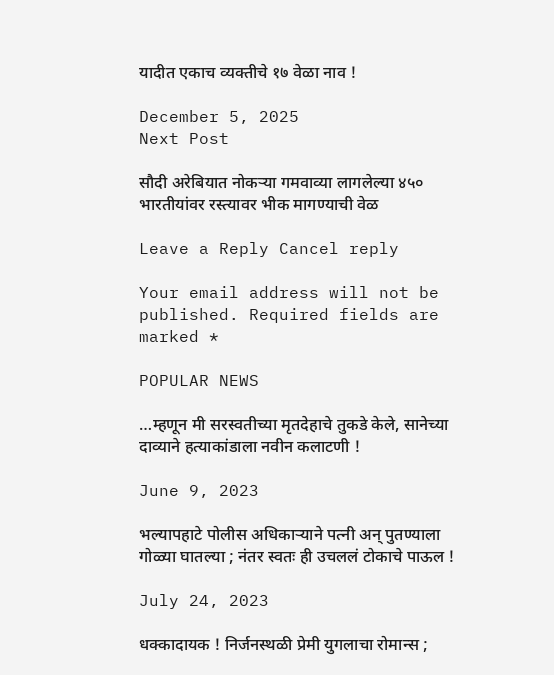यादीत एकाच व्यक्तीचे १७ वेळा नाव !

December 5, 2025
Next Post

सौदी अरेबियात नोकऱ्या गमवाव्या लागलेल्या ४५० भारतीयांवर रस्त्यावर भीक मागण्याची वेळ

Leave a Reply Cancel reply

Your email address will not be published. Required fields are marked *

POPULAR NEWS

…म्हणून मी सरस्वतीच्या मृतदेहाचे तुकडे केले, सानेच्या दाव्याने हत्याकांडाला नवीन कलाटणी !

June 9, 2023

भल्यापहाटे पोलीस अधिकाऱ्याने पत्नी अन् पुतण्याला गोळ्या घातल्या ; नंतर स्वतः ही उचललं टोकाचे पाऊल !

July 24, 2023

धक्कादायक ! निर्जनस्थळी प्रेमी युगलाचा रोमान्स ;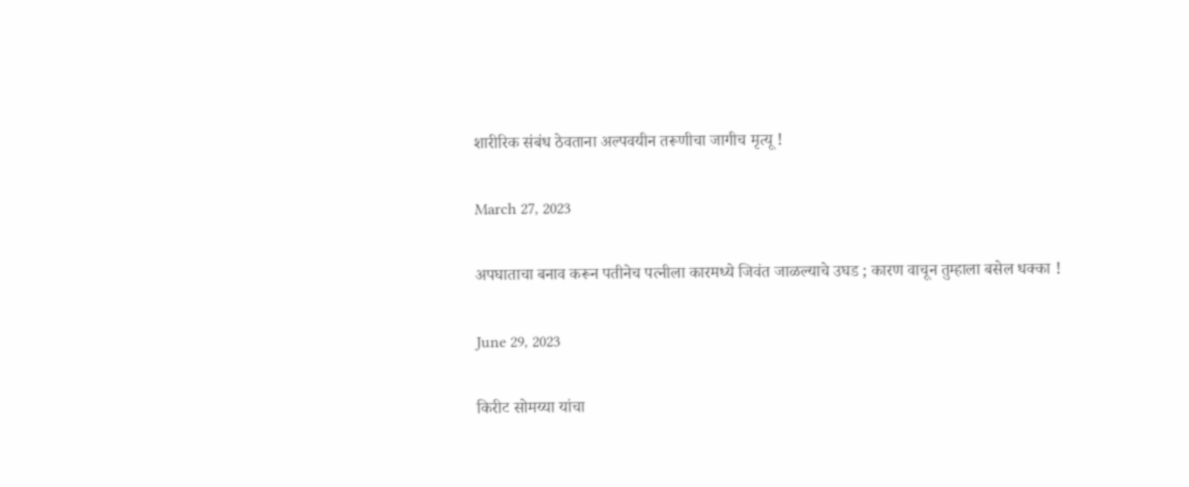शारीरिक संबंध ठेवताना अल्पवयीन तरूणीचा जागीच मृत्यू !

March 27, 2023

अपघाताचा बनाव करून पतीनेच पत्नीला कारमध्ये जिवंत जाळल्याचे उघड ; कारण वाचून तुम्हाला बसेल धक्का !

June 29, 2023

किरीट सोमय्या यांचा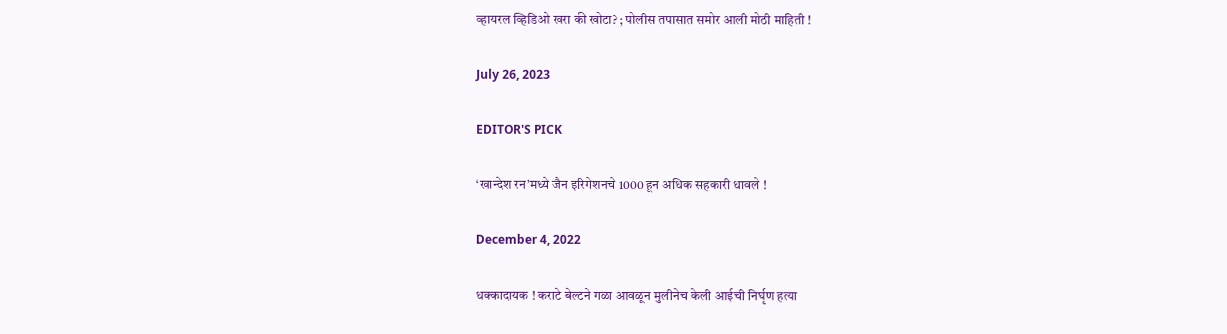व्हायरल व्हिडिओ खरा की खोटा? ; पोलीस तपासात समोर आली मोठी माहिती !

July 26, 2023

EDITOR'S PICK

‘खान्देश रन’मध्ये जैन इरिगेशनचे 1000 हून अधिक सहकारी धावले !

December 4, 2022

धक्कादायक ! कराटे बेल्टने गळा आवळून मुलीनेच केली आईची निर्घृण हत्या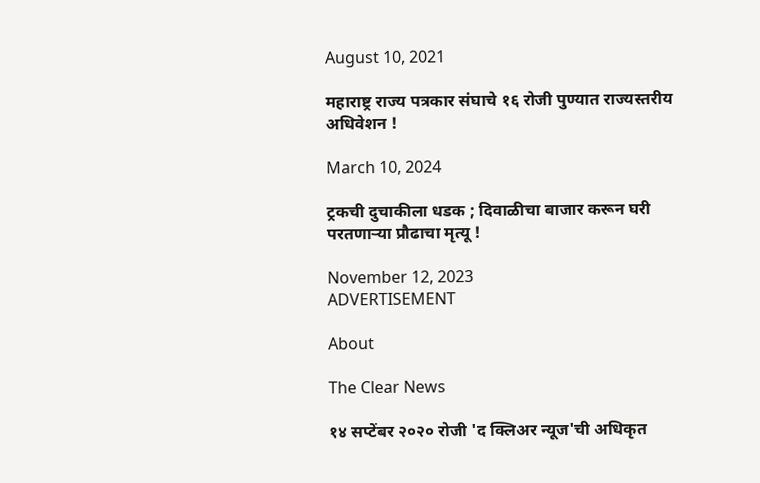August 10, 2021

महाराष्ट्र राज्य पत्रकार संघाचे १६ रोजी पुण्यात राज्यस्तरीय अधिवेशन !

March 10, 2024

ट्रकची दुचाकीला धडक ; दिवाळीचा बाजार करून घरी परतणाऱ्या प्रौढाचा मृत्यू !

November 12, 2023
ADVERTISEMENT

About

The Clear News

१४ सप्टेंबर २०२० रोजी 'द क्लिअर न्यूज'ची अधिकृत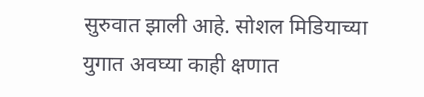सुरुवात झाली आहे. सोशल मिडियाच्या युगात अवघ्या काही क्षणात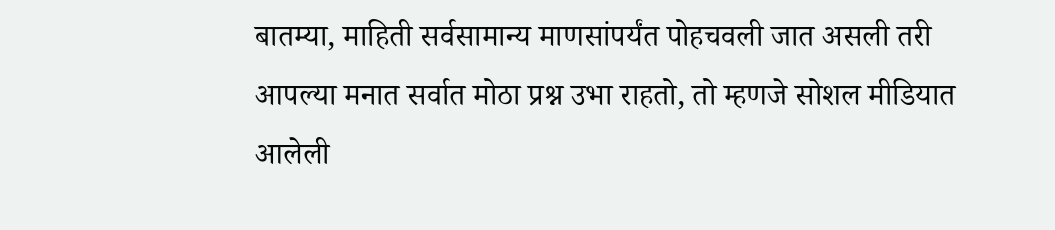बातम्या, माहिती सर्वसामान्य माणसांपर्यंत पोहचवली जात असली तरी आपल्या मनात सर्वात मोठा प्रश्न उभा राहतो, तो म्हणजे सोशल मीडियात आलेली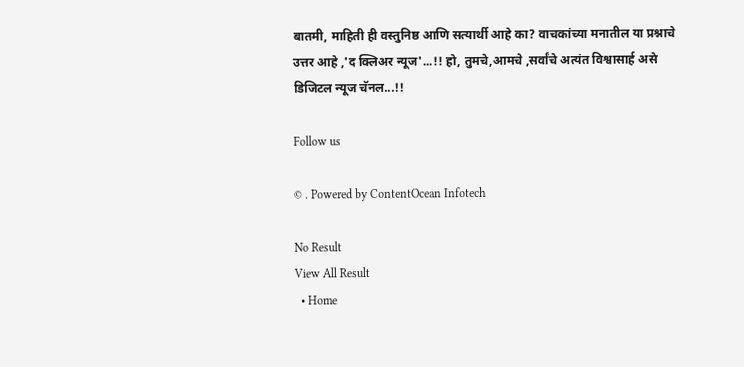बातमी, माहिती ही वस्तुनिष्ठ आणि सत्यार्थी आहे का? वाचकांच्या मनातील या प्रश्नाचे उत्तर आहे ,'द क्लिअर न्यूज'...!! हो, तुमचे,आमचे ,सर्वांचे अत्यंत विश्वासार्ह असे डिजिटल न्यूज चॅनल...!!

Follow us

© . Powered by ContentOcean Infotech

No Result
View All Result
  • Home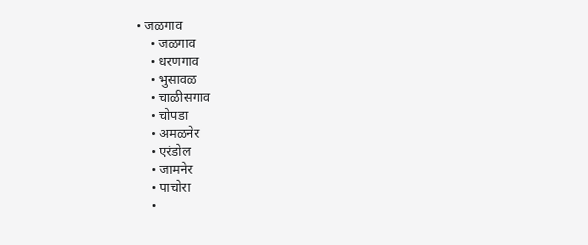• जळगाव
    • जळगाव
    • धरणगाव
    • भुसावळ
    • चाळीसगाव
    • चोपडा
    • अमळनेर
    • एरंडोल
    • जामनेर
    • पाचोरा
    •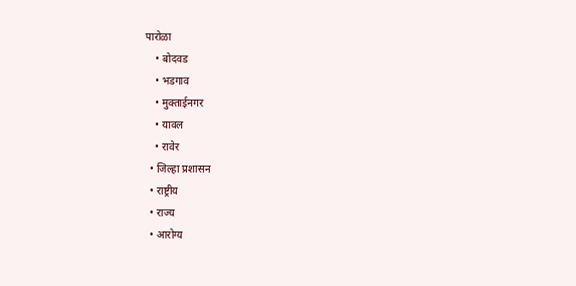पारोळा
    • बोदवड
    • भडगाव
    • मुक्ताईनगर
    • यावल
    • रावेर
  • जिल्हा प्रशासन
  • राष्ट्रीय
  • राज्य
  • आरोग्य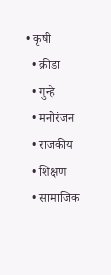• कृषी
  • क्रीडा
  • गुन्हे
  • मनोरंजन
  • राजकीय
  • शिक्षण
  • सामाजिक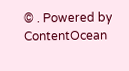© . Powered by ContentOcean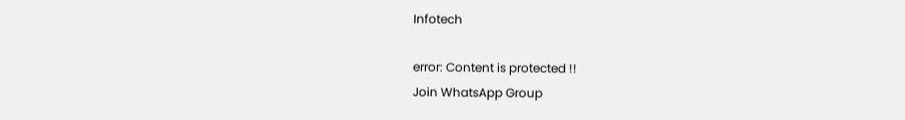Infotech

error: Content is protected !!
Join WhatsApp Group